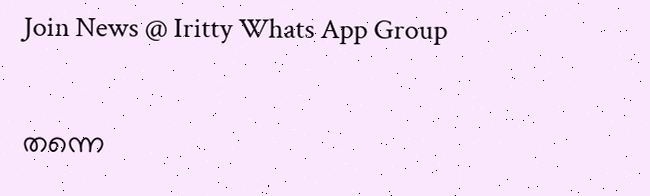Join News @ Iritty Whats App Group

തന്നെ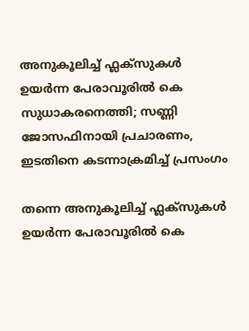അനുകൂലിച്ച് ഫ്ലക്സുകൾ ഉയർന്ന പേരാവൂരിൽ കെ സുധാകരനെത്തി; സണ്ണി ജോസഫിനായി പ്രചാരണം, ഇടതിനെ കടന്നാക്രമിച്ച് പ്രസംഗം

തന്നെ അനുകൂലിച്ച് ഫ്ലക്സുകൾ ഉയർന്ന പേരാവൂരിൽ കെ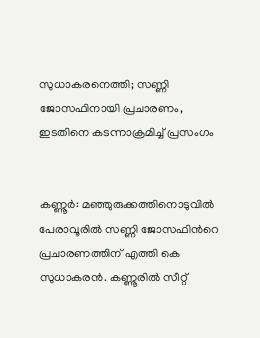സുധാകരനെത്തി; സണ്ണി ജോസഫിനായി പ്രചാരണം, ഇടതിനെ കടന്നാക്രമിച്ച് പ്രസംഗം


കണ്ണൂർ: മഞ്ഞുരുക്കത്തിനൊടുവിൽ പേരാവൂരിൽ സണ്ണി ജോസഫിന്‍റെ പ്രചാരണത്തിന് എത്തി കെ സുധാകരൻ. കണ്ണൂരിൽ സീറ്റ്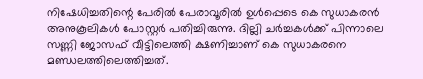നിഷേധിച്ചതിന്റെ പേരിൽ പേരാവൂരിൽ ഉൾപ്പെടെ കെ സുധാകരൻ അനുകൂലികൾ പോസ്റ്റർ പതിച്ചിരുന്നു. ദില്ലി ചർച്ചകൾക്ക് പിന്നാലെ സണ്ണി ജോസഫ് വീട്ടിലെത്തി ക്ഷണിച്ചാണ് കെ സുധാകരനെ മണ്ഡലത്തിലെത്തിച്ചത്.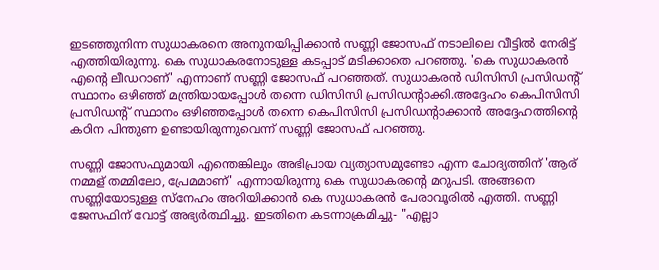ഇടഞ്ഞുനിന്ന സുധാകരനെ അനുനയിപ്പിക്കാൻ സണ്ണി ജോസഫ് നടാലിലെ വീട്ടിൽ നേരിട്ട് എത്തിയിരുന്നു. കെ സുധാകരനോടുള്ള കടപ്പാട് മടിക്കാതെ പറഞ്ഞു. 'കെ സുധാകരൻ എന്‍റെ ലീഡറാണ്' എന്നാണ് സണ്ണി ജോസഫ് പറഞ്ഞത്. സുധാകരൻ ഡിസിസി പ്രസിഡന്‍റ് സ്ഥാനം ഒഴിഞ്ഞ് മന്ത്രിയായപ്പോൾ തന്നെ ഡിസിസി പ്രസിഡന്‍റാക്കി.അദ്ദേഹം കെപിസിസി പ്രസിഡന്‍റ് സ്ഥാനം ഒഴിഞ്ഞപ്പോൾ തന്നെ കെപിസിസി പ്രസിഡന്‍റാക്കാൻ അദ്ദേഹത്തിന്‍റെ കഠിന പിന്തുണ ഉണ്ടായിരുന്നുവെന്ന് സണ്ണി ജോസഫ് പറഞ്ഞു.

സണ്ണി ജോസഫുമായി എന്തെങ്കിലും അഭിപ്രായ വ്യത്യാസമുണ്ടോ എന്ന ചോദ്യത്തിന് 'ആര് നമ്മള് തമ്മിലോ, പ്രേമമാണ്' എന്നായിരുന്നു കെ സുധാകരന്‍റെ മറുപടി. അങ്ങനെ സണ്ണിയോടുള്ള സ്നേഹം അറിയിക്കാൻ കെ സുധാകരൻ പേരാവൂരിൽ എത്തി. സണ്ണി ജേസഫിന് വോട്ട് അഭ്യർത്ഥിച്ചു. ഇടതിനെ കടന്നാക്രമിച്ചു- "എല്ലാ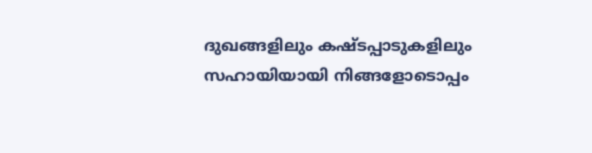ദുഖങ്ങളിലും കഷ്ടപ്പാടുകളിലും സഹായിയായി നിങ്ങളോടൊപ്പം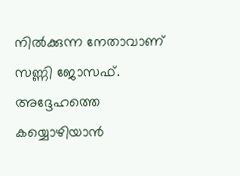നിൽക്കുന്ന നേതാവാണ് സണ്ണി ജോസഫ്. അദ്ദേഹത്തെ കയ്യൊഴിയാൻ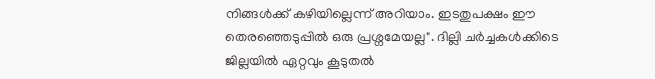നിങ്ങൾക്ക് കഴിയില്ലെന്ന് അറിയാം. ഇടതുപക്ഷം ഈ തെരഞ്ഞെടുപ്പിൽ ഒരു പ്രശ്നമേയല്ല". ദില്ലി ചർച്ചകൾക്കിടെ ജില്ലയിൽ ഏറ്റവും കൂടുതൽ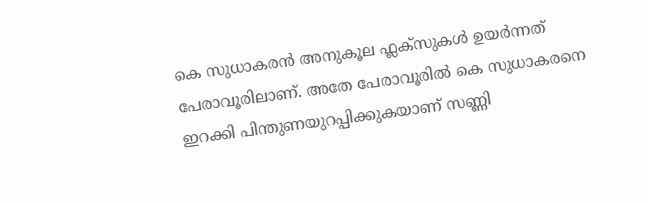കെ സുധാകരൻ അനുകൂല ഫ്ലക്സുകൾ ഉയർന്നത് പേരാവൂരിലാണ്. അതേ പേരാവൂരിൽ കെ സുധാകരനെ ഇറക്കി പിന്തുണയുറപ്പിക്കുകയാണ് സണ്ണി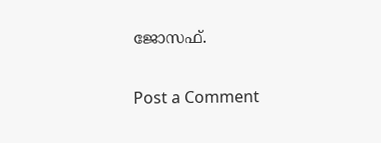ജോസഫ്.

Post a Comment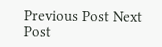Previous Post Next Post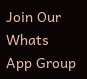Join Our Whats App Group